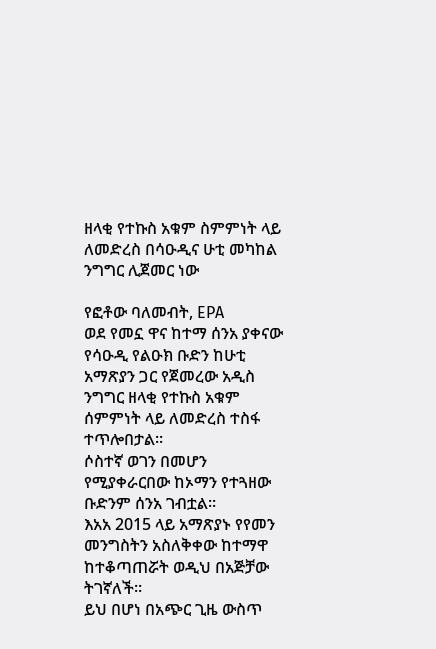ዘላቂ የተኩስ አቁም ስምምነት ላይ ለመድረስ በሳዑዲና ሁቲ መካከል ንግግር ሊጀመር ነው

የፎቶው ባለመብት, EPA
ወደ የመኗ ዋና ከተማ ሰንአ ያቀናው የሳዑዲ የልዑክ ቡድን ከሁቲ አማጽያን ጋር የጀመረው አዲስ ንግግር ዘላቂ የተኩስ አቁም ሰምምነት ላይ ለመድረስ ተስፋ ተጥሎበታል።
ሶስተኛ ወገን በመሆን የሚያቀራርበው ከኦማን የተጓዘው ቡድንም ሰንአ ገብቷል።
እአአ 2015 ላይ አማጽያኑ የየመን መንግስትን አስለቅቀው ከተማዋ ከተቆጣጠሯት ወዲህ በአጅቻው ትገኛለች።
ይህ በሆነ በአጭር ጊዜ ውስጥ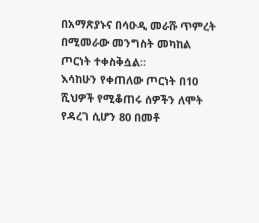በአማጽያኑና በሳዑዲ መራሹ ጥምረት በሚመራው መንግስት መካከል ጦርነት ተቀስቅሷል።
እሳከሁን የቀጠለው ጦርነት በ10 ሺህዎች የሚቆጠሩ ሰዎችን ለሞት የዳረገ ሲሆን 80 በመቶ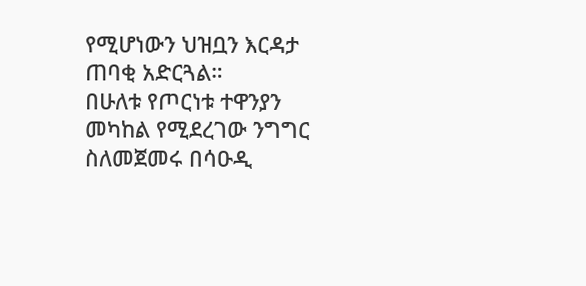የሚሆነውን ህዝቧን እርዳታ ጠባቂ አድርጓል።
በሁለቱ የጦርነቱ ተዋንያን መካከል የሚደረገው ንግግር ስለመጀመሩ በሳዑዲ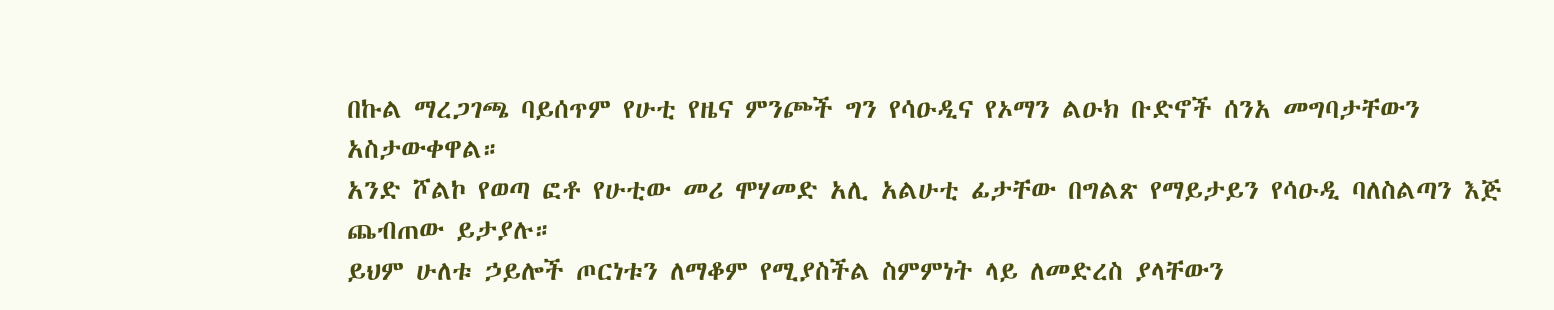በኩል ማረጋገጫ ባይሰጥም የሁቲ የዜና ምንጮች ግን የሳዑዲና የኦማን ልዑክ ቡድኖች ሰንአ መግባታቸውን አስታውቀዋል።
አንድ ሾልኮ የወጣ ፎቶ የሁቲው መሪ ሞሃመድ አሊ አልሁቲ ፊታቸው በግልጽ የማይታይን የሳዑዲ ባለስልጣን እጅ ጨብጠው ይታያሉ።
ይህም ሁለቱ ኃይሎች ጦርነቱን ለማቆም የሚያስችል ስምምነት ላይ ለመድረስ ያላቸውን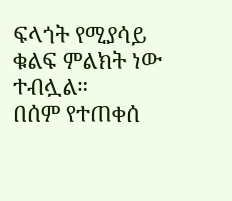ፍላጎት የሚያሳይ ቁልፍ ምልክት ነው ተብሏል።
በሰም የተጠቀሰ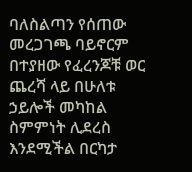ባለስልጣን የሰጠው መረጋገጫ ባይኖርም በተያዘው የፈረንጆቹ ወር ጨረሻ ላይ በሁለቱ ኃይሎች መካከል ስምምነት ሊደረስ እንደሚችል በርካታ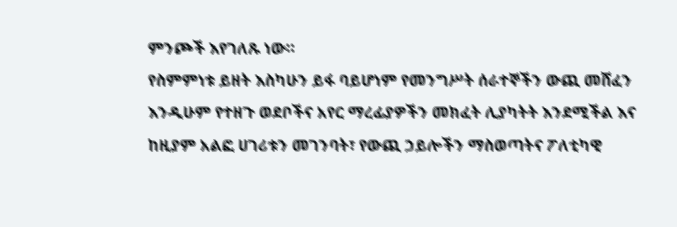ምንጮች እየገለጹ ነው።
የስምምነቱ ይዘት እስካሁን ይፋ ባይሆነም የመንግሥት ሰራተኞችን ውጪ መሸፈን እንዲሁም የተዘጉ ወደቦችና አየር ማረፊያዎችን መክፈት ሊያካትት እንደሚችል እና ከዚያም አልፎ ሀገሪቱን መገንባት፣ የውጪ ኃይሎችን ማስወጣትና ፖለቲካዊ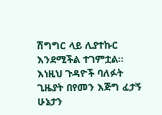ሽግግር ላይ ሊያተኩር እንደሚችል ተገምቷል።
እነዚህ ጉዳዮች ባለፉት ጊዜያት በየመን እጅግ ፈታኝ ሁኔታን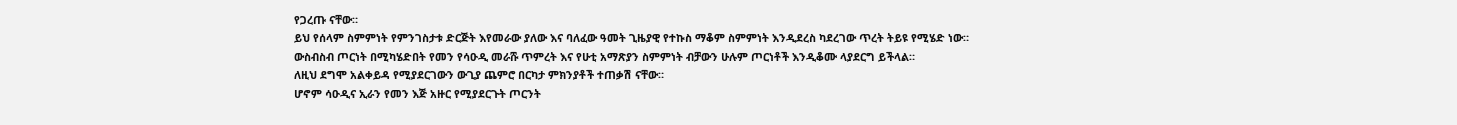የጋረጡ ናቸው።
ይህ የሰላም ስምምነት የምንገስታቱ ድርጅት እየመራው ያለው እና ባለፈው ዓመት ጊዜያዊ የተኩስ ማቆም ስምምነት እንዲደረስ ካደረገው ጥረት ትይዩ የሚሄድ ነው።
ውስብስብ ጦርነት በሚካሄድበት የመን የሳዑዲ መራሹ ጥምረት እና የሁቲ አማጽያን ስምምነት ብቻውን ሁሉም ጦርነቶች እንዲቆሙ ላያደርግ ይችላል።
ለዚህ ደግሞ አልቀይዳ የሚያደርገውን ውጊያ ጨምሮ በርካታ ምክንያቶች ተጠቃሽ ናቸው።
ሆኖም ሳዑዲና ኢራን የመን እጅ አዙር የሚያደርጉት ጦርንት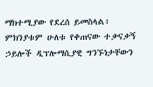ማክተሚያው የደረሰ ይመስላል፥ ምክንያቱም ሁለቱ የቀጠናው ተቃናቃኝ ኃይሎች ዲፕሎማሲያዊ ግንኙነታቸውን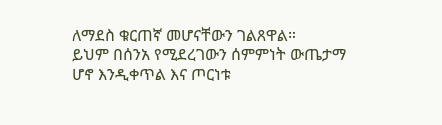ለማደስ ቁርጠኛ መሆናቸውን ገልጸዋል።
ይህም በሰንአ የሚደረገውን ሰምምነት ውጤታማ ሆኖ እንዲቀጥል እና ጦርነቱ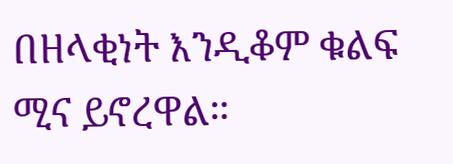በዘላቂነት እንዲቆም ቁልፍ ሚና ይኖረዋል።